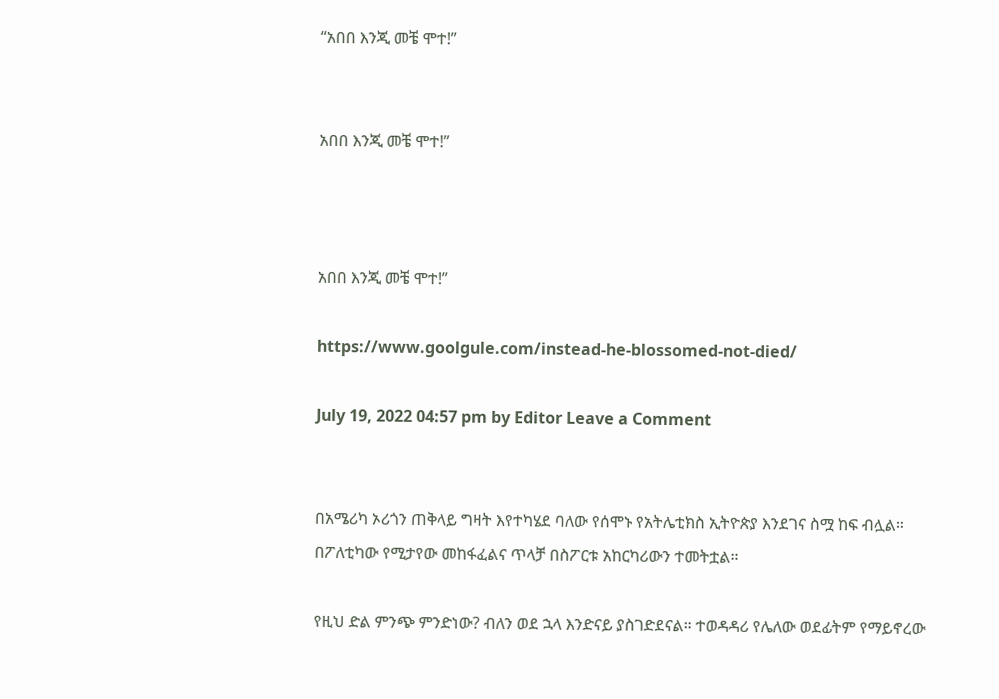“አበበ እንጂ መቼ ሞተ!”


አበበ እንጂ መቼ ሞተ!”



አበበ እንጂ መቼ ሞተ!”

https://www.goolgule.com/instead-he-blossomed-not-died/

July 19, 2022 04:57 pm by Editor Leave a Comment


በአሜሪካ ኦሪጎን ጠቅላይ ግዛት እየተካሄደ ባለው የሰሞኑ የአትሌቲክስ ኢትዮጵያ እንደገና ስሟ ከፍ ብሏል። በፖለቲካው የሚታየው መከፋፈልና ጥላቻ በስፖርቱ አከርካሪውን ተመትቷል።

የዚህ ድል ምንጭ ምንድነው? ብለን ወደ ኋላ እንድናይ ያስገድደናል። ተወዳዳሪ የሌለው ወደፊትም የማይኖረው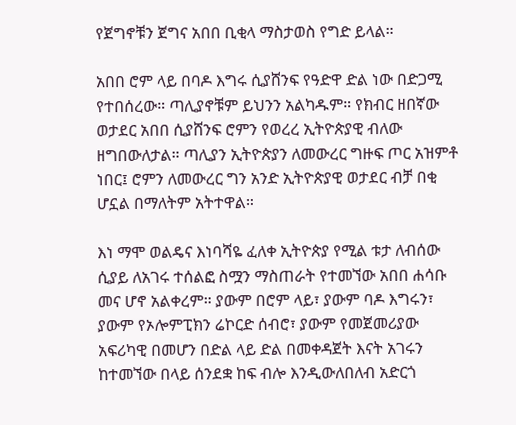የጀግኖቹን ጀግና አበበ ቢቂላ ማስታወስ የግድ ይላል።

አበበ ሮም ላይ በባዶ እግሩ ሲያሸንፍ የዓድዋ ድል ነው በድጋሚ የተበሰረው። ጣሊያኖቹም ይህንን አልካዱም። የክብር ዘበኛው ወታደር አበበ ሲያሸንፍ ሮምን የወረረ ኢትዮጵያዊ ብለው ዘግበውለታል። ጣሊያን ኢትዮጵያን ለመውረር ግዙፍ ጦር አዝምቶ ነበር፤ ሮምን ለመውረር ግን አንድ ኢትዮጵያዊ ወታደር ብቻ በቂ ሆኗል በማለትም አትተዋል።

እነ ማሞ ወልዴና እነባሻዬ ፈለቀ ኢትዮጵያ የሚል ቱታ ለብሰው ሲያይ ለአገሩ ተሰልፎ ስሟን ማስጠራት የተመኘው አበበ ሐሳቡ መና ሆኖ አልቀረም። ያውም በሮም ላይ፣ ያውም ባዶ እግሩን፣ ያውም የኦሎምፒክን ሬኮርድ ሰብሮ፣ ያውም የመጀመሪያው አፍሪካዊ በመሆን በድል ላይ ድል በመቀዳጀት እናት አገሩን ከተመኘው በላይ ሰንደቋ ከፍ ብሎ እንዲውለበለብ አድርጎ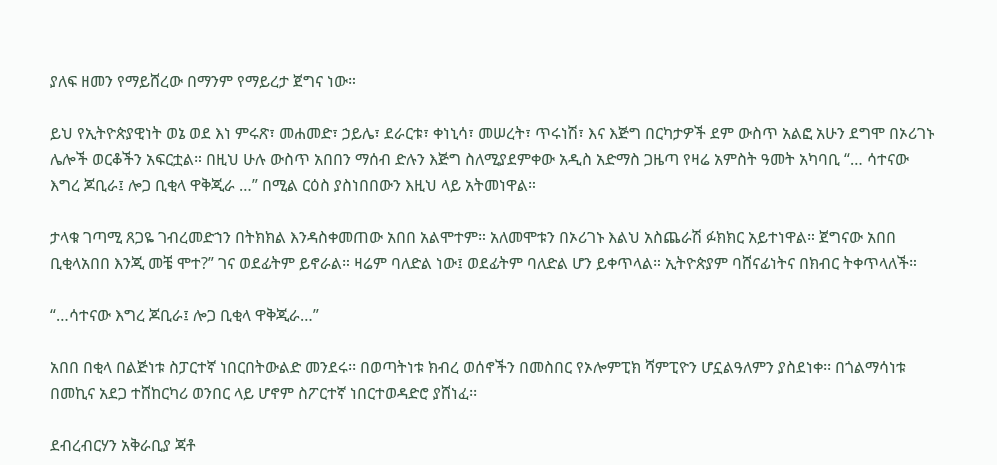ያለፍ ዘመን የማይሸረው በማንም የማይረታ ጀግና ነው።

ይህ የኢትዮጵያዊነት ወኔ ወደ እነ ምሩጽ፣ መሐመድ፣ ኃይሌ፣ ደራርቱ፣ ቀነኒሳ፣ መሠረት፣ ጥሩነሽ፣ እና እጅግ በርካታዎች ደም ውስጥ አልፎ አሁን ደግሞ በኦሪገኑ ሌሎች ወርቆችን አፍርቷል። በዚህ ሁሉ ውስጥ አበበን ማሰብ ድሉን እጅግ ስለሚያደምቀው አዲስ አድማስ ጋዜጣ የዛሬ አምስት ዓመት አካባቢ “… ሳተናው እግረ ጆቢራ፤ ሎጋ ቢቂላ ዋቅጂራ …” በሚል ርዕስ ያስነበበውን እዚህ ላይ አትመነዋል።

ታላቁ ገጣሚ ጸጋዬ ገብረመድኀን በትክክል እንዳስቀመጠው አበበ አልሞተም። አለመሞቱን በኦሪገኑ እልህ አስጨራሽ ፉክክር አይተነዋል። ጀግናው አበበ ቢቂላአበበ እንጂ መቼ ሞተ?” ገና ወደፊትም ይኖራል። ዛሬም ባለድል ነው፤ ወደፊትም ባለድል ሆን ይቀጥላል። ኢትዮጵያም ባሸናፊነትና በክብር ትቀጥላለች።

“…ሳተናው እግረ ጆቢራ፤ ሎጋ ቢቂላ ዋቅጂራ…”

አበበ በቂላ በልጅነቱ ስፓርተኛ ነበርበትውልድ መንደሩ፡፡ በወጣትነቱ ክብረ ወሰኖችን በመስበር የኦሎምፒክ ሻምፒዮን ሆኗልዓለምን ያስደነቀ፡፡ በጎልማሳነቱ በመኪና አደጋ ተሸከርካሪ ወንበር ላይ ሆኖም ስፖርተኛ ነበርተወዳድሮ ያሸነፈ፡፡

ደብረብርሃን አቅራቢያ ጃቶ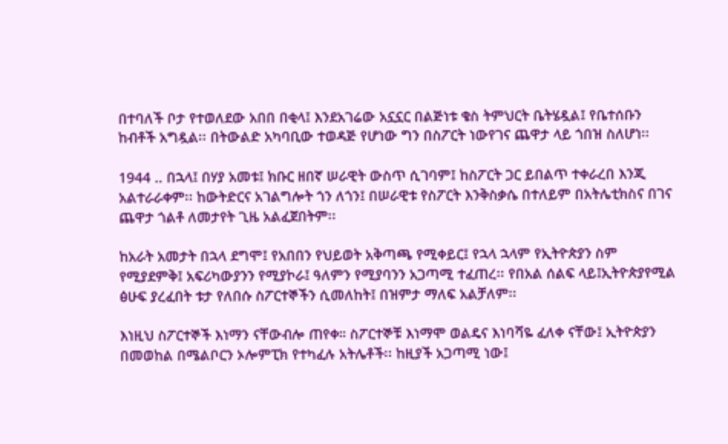በተባለች ቦታ የተወለደው አበበ በቂላ፤ እንደአገሬው አኗኗር በልጅነቱ ቄስ ትምህርት ቤትሄዷል፤ የቤተሰቡን ከብቶች አግዷል፡፡ በትውልድ አካባቢው ተወዳጅ የሆነው ግን በስፖርት ነውየገና ጨዋታ ላይ ጎበዝ ስለሆነ፡፡

1944 .. በኋላ፤ በሃያ አመቱ፤ ክቡር ዘበኛ ሠራዊት ውስጥ ሲገባም፤ ከስፖርት ጋር ይበልጥ ተቀራረበ እንጂ አልተራራቀም፡፡ ከውትድርና አገልግሎት ጎን ለጎን፤ በሠራዊቱ የስፖርት እንቅስቃሴ በተለይም በአትሌቲክስና በገና ጨዋታ ጎልቶ ለመታየት ጊዜ አልፈጀበትም፡፡

ከአራት አመታት በኋላ ደግሞ፤ የአበበን የህይወት አቅጣጫ የሚቀይር፤ የኋላ ኋላም የኢትዮጵያን ስም የሚያደምቅ፤ አፍሪካውያንን የሚያኮራ፤ ዓለምን የሚያባንን አጋጣሚ ተፈጠረ፡፡ የበአል ሰልፍ ላይ፤ኢትዮጵያየሚል ፅሁፍ ያረፈበት ቱታ የለበሱ ስፖርተኞችን ሲመለከት፤ በዝምታ ማለፍ አልቻለም፡፡

እነዚህ ስፖርተኞች እነማን ናቸውብሎ ጠየቀ። ስፖርተኞቹ እነማሞ ወልዴና እነባሻዬ ፈለቀ ናቸው፤ ኢትዮጵያን በመወከል በሜልቦርን ኦሎምፒክ የተካፈሉ አትሌቶች፡፡ ከዚያች አጋጣሚ ነው፤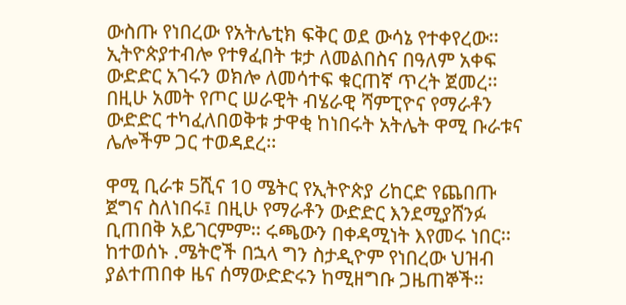ውስጡ የነበረው የአትሌቲክ ፍቅር ወደ ውሳኔ የተቀየረው፡፡ኢትዮጵያተብሎ የተፃፈበት ቱታ ለመልበስና በዓለም አቀፍ ውድድር አገሩን ወክሎ ለመሳተፍ ቁርጠኛ ጥረት ጀመረ፡፡ በዚሁ አመት የጦር ሠራዊት ብሄራዊ ሻምፒዮና የማራቶን ውድድር ተካፈለበወቅቱ ታዋቂ ከነበሩት አትሌት ዋሚ ቡራቱና ሌሎችም ጋር ተወዳደረ፡፡

ዋሚ ቢራቱ 5ሺና 10 ሜትር የኢትዮጵያ ሪከርድ የጨበጡ ጀግና ስለነበሩ፤ በዚሁ የማራቶን ውድድር እንደሚያሸንፉ ቢጠበቅ አይገርምም፡፡ ሩጫውን በቀዳሚነት እየመሩ ነበር፡፡ ከተወሰኑ .ሜትሮች በኋላ ግን ስታዲዮም የነበረው ህዝብ ያልተጠበቀ ዜና ሰማውድድሩን ከሚዘግቡ ጋዜጠኞች፡፡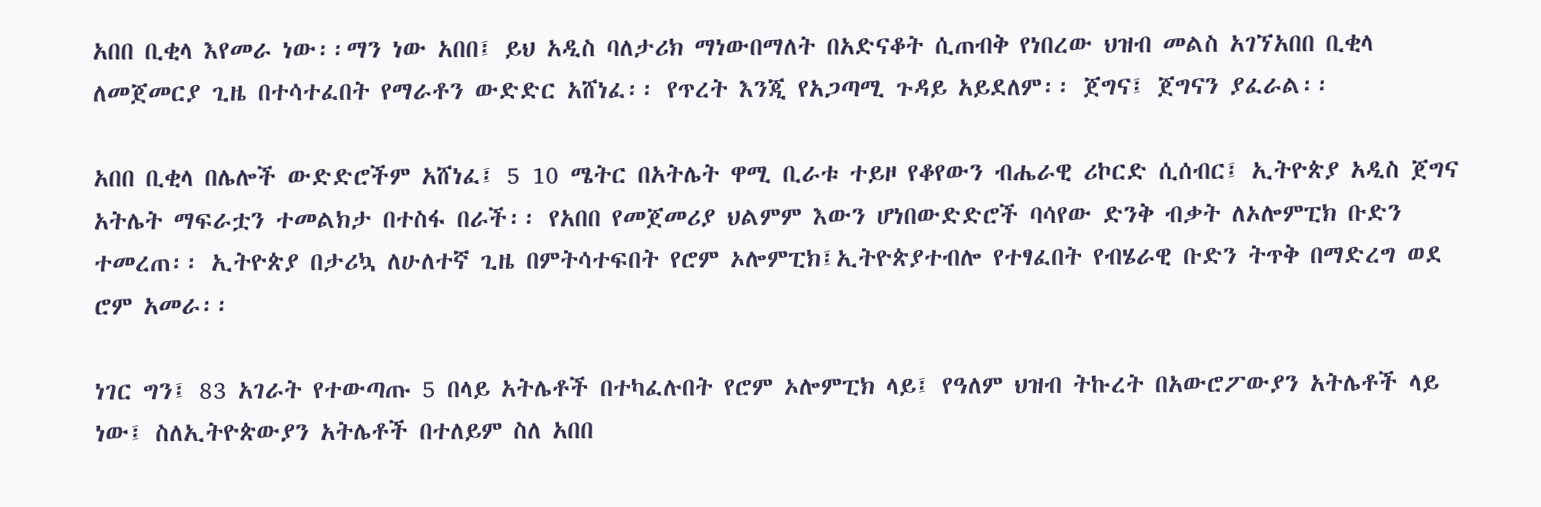አበበ ቢቂላ እየመራ ነው፡፡ማን ነው አበበ፤ ይህ አዲስ ባለታሪክ ማነውበማለት በአድናቆት ሲጠብቅ የነበረው ህዝብ መልስ አገኘአበበ ቢቂላ ለመጀመርያ ጊዜ በተሳተፈበት የማራቶን ውድድር አሸነፈ፡፡ የጥረት እንጂ የአጋጣሚ ጉዳይ አይደለም፡፡ ጀግና፤ ጀግናን ያፈራል፡፡

አበበ ቢቂላ በሌሎች ውድድሮችም አሸነፈ፤ 5 10 ሜትር በአትሌት ዋሚ ቢራቱ ተይዞ የቆየውን ብሔራዊ ሪኮርድ ሲሰብር፤ ኢትዮጵያ አዲስ ጀግና አትሌት ማፍራቷን ተመልክታ በተስፋ በራች፡፡ የአበበ የመጀመሪያ ህልምም እውን ሆነበውድድሮች ባሳየው ድንቅ ብቃት ለኦሎምፒክ ቡድን ተመረጠ፡፡ ኢትዮጵያ በታሪኳ ለሁለተኛ ጊዜ በምትሳተፍበት የሮም ኦሎምፒክ፤ኢትዮጵያተብሎ የተፃፈበት የብሄራዊ ቡድን ትጥቅ በማድረግ ወደ ሮም አመራ፡፡

ነገር ግን፤ 83 አገራት የተውጣጡ 5 በላይ አትሌቶች በተካፈሉበት የሮም ኦሎምፒክ ላይ፤ የዓለም ህዝብ ትኩረት በአውሮፖውያን አትሌቶች ላይ ነው፤ ስለኢትዮጵውያን አትሌቶች በተለይም ስለ አበበ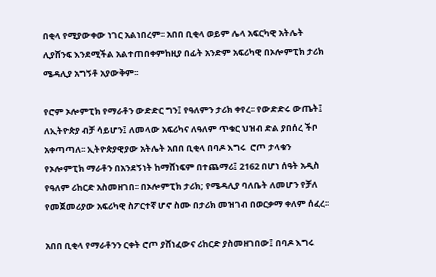በቂላ የሚያውቀው ነገር አልነበረም፡፡ አበበ ቢቂላ ወይም ሌላ አፍርካዊ አትሌት ሊያሸንፍ እንደሚችል አልተጠበቀምከዚያ በፊት አንድም አፍሪካዊ በኦሎምፒክ ታሪክ ሜዳሊያ አግኝቶ አያውቅም፡፡

የሮም ኦሎምፒክ የማራቶን ውድድር ግን፤ የዓለምን ታሪክ ቀየረ፡፡ የውድድሩ ውጤት፤ ለኢትዮጵያ ብቻ ሳይሆን፤ ለመላው አፍሪካና ለዓለም ጥቁር ህዝብ ድል ያበሰረ ችቦ አቀጣጣለ፡፡ ኢትዮጵያዊያው አትሌት አበበ ቢቂላ በባዶ እግሩ  ሮጦ ታላቁን የኦሎምፒክ ማራቶን በአንደኝነት ከማሸነፍም በተጨማሪ፤ 2162 በሆነ ሰዓት አዲስ የዓለም ሪከርድ አስመዘገበ፡፡ በኦሎምፒክ ታሪክ; የሜዳሊያ ባለቤት ለመሆን የቻለ የመጀመሪያው አፍሪካዊ ስፖርተኛ ሆኖ ስሙ በታሪክ መዝገብ በወርቃማ ቀለም ሰፈረ፡፡

አበበ ቢቂላ የማራቶንን ርቀት ሮጦ ያሸነፈውና ሪከርድ ያስመዘገበው፤ በባዶ እግሩ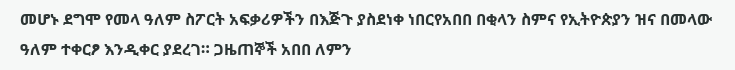መሆኑ ደግሞ የመላ ዓለም ስፖርት አፍቃሪዎችን በእጅጉ ያስደነቀ ነበርየአበበ በቂላን ስምና የኢትዮጵያን ዝና በመላው ዓለም ተቀርፆ እንዲቀር ያደረገ። ጋዜጠኞች አበበ ለምን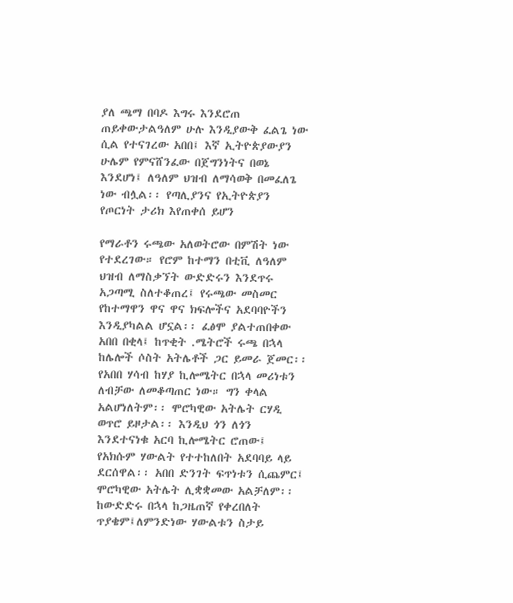ያለ ጫማ በባዶ እግሩ እንደሮጠ ጠይቀውታልዓለም ሁሉ እንዲያውቅ ፈልጌ ነው ሲል የተናገረው አበበ፤ እኛ ኢትዮጵያውያን ሁሌም የምናሸንፈው በጀግንነትና በወኔ እንደሆነ፤ ለዓለም ህዝብ ለማሳወቅ በመፈለጌ ነው ብሏል፡፡ የጣሊያንና የኢትዮጵያን የጦርነት ታሪክ እየጠቀሰ ይሆን

የማራቶን ሩጫው አለወትሮው በምሽት ነው የተደረገው። የሮም ከተማን በቲቪ ለዓለም ህዝብ ለማስቃኘት ውድድሩን እንደጥሩ አጋጣሚ ስለተቆጠረ፤ የሩጫው መስመር የከተማዋን ዋና ዋና ክፍሎችና አደባባዮችን እንዲያካልል ሆኗል፡፡ ፈፅሞ ያልተጠበቀው አበበ በቂላ፤ ከጥቂት .ሜትሮች ሩጫ በኋላ ከሌሎች ሶስት አትሌቶች ጋር ይመራ ጀመር፡፡ የአበበ ሃሳብ ከሃያ ኪሎሜትር በኋላ መሪነቱን ለብቻው ለመቆጣጠር ነው። ግን ቀላል አልሆነለትም፡፡ ሞሮካዊው አትሌት ርሃዲ ወጥሮ ይዞታል፡፡ እንዲህ ጎን ለጎን እንደተናነቁ አርባ ኪሎሜትር ሮጠው፤ የአክሱም ሃውልት የተተከለበት አደባባይ ላይ ደርሰዋል፡፡ አበበ ድንገት ፍጥነቱን ሲጨምር፤ ሞሮካዊው አትሌት ሊቋቋመው አልቻለም፡፡ ከውድድሩ በኋላ ከጋዜጠኛ የቀረበለት ጥያቄም፤ለምንድነው ሃውልቱን ስታይ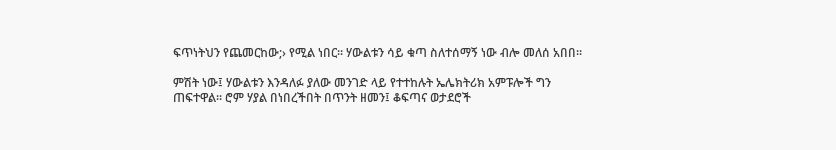ፍጥነትህን የጨመርከው;› የሚል ነበር፡፡ ሃውልቱን ሳይ ቁጣ ስለተሰማኝ ነው ብሎ መለሰ አበበ፡፡

ምሽት ነው፤ ሃውልቱን እንዳለፉ ያለው መንገድ ላይ የተተከሉት ኤሌክትሪክ አምፑሎች ግን ጠፍተዋል፡፡ ሮም ሃያል በነበረችበት በጥንት ዘመን፤ ቆፍጣና ወታደሮች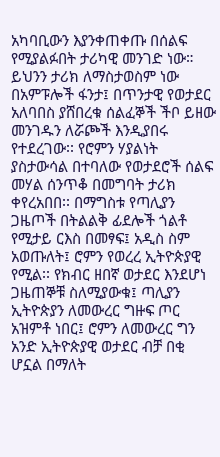አካባቢውን እያንቀጠቀጡ በሰልፍ የሚያልፉበት ታሪካዊ መንገድ ነው። ይህንን ታሪክ ለማስታወስም ነው በአምፑሎች ፋንታ፤ በጥንታዊ የወታደር አለባበስ ያሸበረቁ ሰልፈኞች ችቦ ይዘው መንገዱን ለሯጮች እንዲያበሩ የተደረገው፡፡ የሮምን ሃያልነት ያስታውሳል በተባለው የወታደሮች ሰልፍ መሃል ሰንጥቆ በመግባት ታሪክ ቀየረአበበ፡፡ በማግስቱ የጣሊያን ጋዜጦች በትልልቅ ፊደሎች ጎልቶ የሚታይ ርእስ በመፃፍ፤ አዲስ ስም አወጡለት፤ ሮምን የወረረ ኢትዮጵያዊ የሚል፡፡ የክብር ዘበኛ ወታደር እንደሆነ ጋዜጠኞቹ ስለሚያውቁ፤ ጣሊያን ኢትዮጵያን ለመውረር ግዙፍ ጦር አዝምቶ ነበር፤ ሮምን ለመውረር ግን አንድ ኢትዮጵያዊ ወታደር ብቻ በቂ ሆኗል በማለት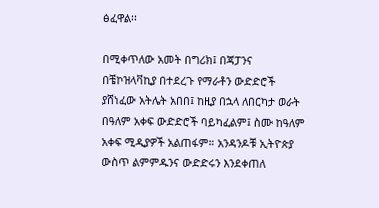ፅፈዋል፡፡

በሚቀጥለው አመት በግሪክ፤ በጃፓንና በቼኮዝላቫኪያ በተደረጉ የማራቶን ውድድሮች ያሸነፈው አትሌት አበበ፤ ከዚያ በኋላ ለበርካታ ወራት በዓለም አቀፍ ውድድሮች ባይካፈልም፤ ስሙ ከዓለም አቀፍ ሚዲያዎች አልጠፋም። አንዳንዶቹ ኢትዮጵያ ውስጥ ልምምዱንና ውድድሩን እንደቀጠለ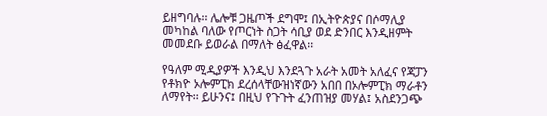ይዘግባሉ፡፡ ሌሎቹ ጋዜጦች ደግሞ፤ በኢትዮጵያና በሶማሊያ መካከል ባለው የጦርነት ስጋት ሳቢያ ወደ ድንበር እንዲዘምት መመደቡ ይወራል በማለት ፅፈዋል፡፡

የዓለም ሚዲያዎች እንዲህ እንደጓጉ አራት አመት አለፈና የጃፓን የቶክዮ ኦሎምፒክ ደረሰላቸውዝነኛውን አበበ በኦሎምፒክ ማራቶን ለማየት፡፡ ይሁንና፤ በዚህ የጉጉት ፈንጠዝያ መሃል፤ አስደንጋጭ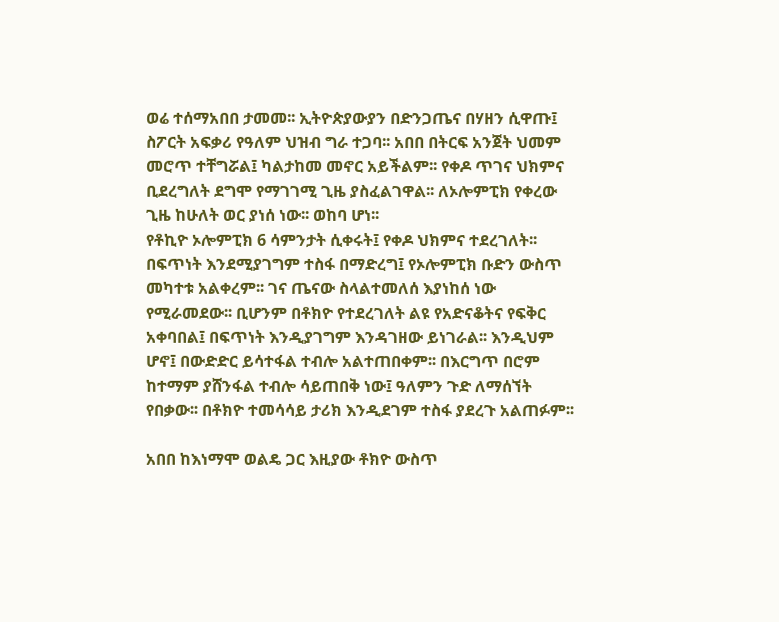ወሬ ተሰማአበበ ታመመ፡፡ ኢትዮጵያውያን በድንጋጤና በሃዘን ሲዋጡ፤ ስፖርት አፍቃሪ የዓለም ህዝብ ግራ ተጋባ፡፡ አበበ በትርፍ አንጀት ህመም መሮጥ ተቸግሯል፤ ካልታከመ መኖር አይችልም፡፡ የቀዶ ጥገና ህክምና ቢደረግለት ደግሞ የማገገሚ ጊዜ ያስፈልገዋል፡፡ ለኦሎምፒክ የቀረው ጊዜ ከሁለት ወር ያነሰ ነው፡፡ ወከባ ሆነ፡፡
የቶኪዮ ኦሎምፒክ 6 ሳምንታት ሲቀሩት፤ የቀዶ ህክምና ተደረገለት፡፡ በፍጥነት እንደሚያገግም ተስፋ በማድረግ፤ የኦሎምፒክ ቡድን ውስጥ መካተቱ አልቀረም፡፡ ገና ጤናው ስላልተመለሰ እያነከሰ ነው የሚራመደው፡፡ ቢሆንም በቶክዮ የተደረገለት ልዩ የአድናቆትና የፍቅር አቀባበል፤ በፍጥነት እንዲያገግም እንዳገዘው ይነገራል፡፡ እንዲህም ሆኖ፤ በውድድር ይሳተፋል ተብሎ አልተጠበቀም፡፡ በእርግጥ በሮም ከተማም ያሸንፋል ተብሎ ሳይጠበቅ ነው፤ ዓለምን ጉድ ለማሰኘት የበቃው፡፡ በቶክዮ ተመሳሳይ ታሪክ እንዲደገም ተስፋ ያደረጉ አልጠፉም፡፡

አበበ ከእነማሞ ወልዴ ጋር እዚያው ቶክዮ ውስጥ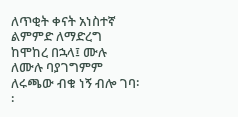ለጥቂት ቀናት አነስተኛ ልምምድ ለማድረግ ከሞከረ በኋላ፤ ሙሉ ለሙሉ ባያገግምም ለሩጫው ብቁ ነኝ ብሎ ገባ፡፡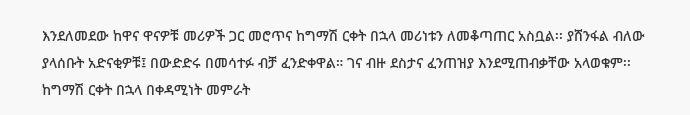እንደለመደው ከዋና ዋናዎቹ መሪዎች ጋር መሮጥና ከግማሽ ርቀት በኋላ መሪነቱን ለመቆጣጠር አስቧል፡፡ ያሸንፋል ብለው ያላሰቡት አድናቂዎቹ፤ በውድድሩ በመሳተፉ ብቻ ፈንድቀዋል። ገና ብዙ ደስታና ፈንጠዝያ እንደሚጠብቃቸው አላወቁም፡፡ ከግማሽ ርቀት በኋላ በቀዳሚነት መምራት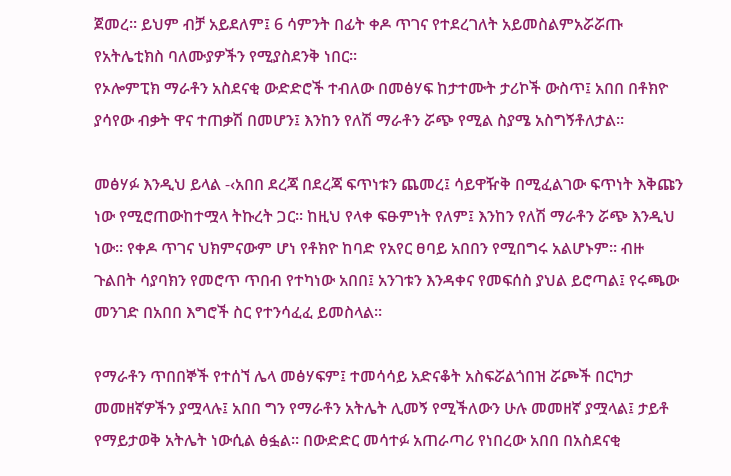ጀመረ፡፡ ይህም ብቻ አይደለም፤ 6 ሳምንት በፊት ቀዶ ጥገና የተደረገለት አይመስልምአሯሯጡ የአትሌቲክስ ባለሙያዎችን የሚያስደንቅ ነበር፡፡
የኦሎምፒክ ማራቶን አስደናቂ ውድድሮች ተብለው በመፅሃፍ ከታተሙት ታሪኮች ውስጥ፤ አበበ በቶክዮ ያሳየው ብቃት ዋና ተጠቃሽ በመሆን፤ እንከን የለሽ ማራቶን ሯጭ የሚል ስያሜ አስግኝቶለታል፡፡

መፅሃፉ እንዲህ ይላል -‹አበበ ደረጃ በደረጃ ፍጥነቱን ጨመረ፤ ሳይዋዥቅ በሚፈልገው ፍጥነት እቅጩን ነው የሚሮጠውከተሟላ ትኩረት ጋር፡፡ ከዚህ የላቀ ፍፁምነት የለም፤ እንከን የለሽ ማራቶን ሯጭ እንዲህ ነው፡፡ የቀዶ ጥገና ህክምናውም ሆነ የቶክዮ ከባድ የአየር ፀባይ አበበን የሚበግሩ አልሆኑም፡፡ ብዙ ጉልበት ሳያባክን የመሮጥ ጥበብ የተካነው አበበ፤ አንገቱን እንዳቀና የመፍሰስ ያህል ይሮጣል፤ የሩጫው መንገድ በአበበ እግሮች ስር የተንሳፈፈ ይመስላል፡፡

የማራቶን ጥበበኞች የተሰኘ ሌላ መፅሃፍም፤ ተመሳሳይ አድናቆት አስፍሯልጎበዝ ሯጮች በርካታ መመዘኛዎችን ያሟላሉ፤ አበበ ግን የማራቶን አትሌት ሊመኝ የሚችለውን ሁሉ መመዘኛ ያሟላል፤ ታይቶ የማይታወቅ አትሌት ነውሲል ፅፏል፡፡ በውድድር መሳተፉ አጠራጣሪ የነበረው አበበ በአስደናቂ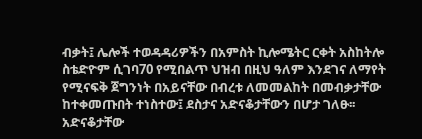ብቃት፤ ሌሎች ተወዳዳሪዎችን በአምስት ኪሎሜትር ርቀት አስከትሎ ስቴድዮም ሲገባ70 የሚበልጥ ህዝብ በዚህ ዓለም እንደገና ለማየት የሚናፍቅ ጀግንነት በአይናቸው በብረቱ ለመመልከት በመብቃታቸው ከተቀመጡበት ተነስተው፤ ደስታና አድናቆታቸውን በሆታ ገለፁ፡፡ አድናቆታቸው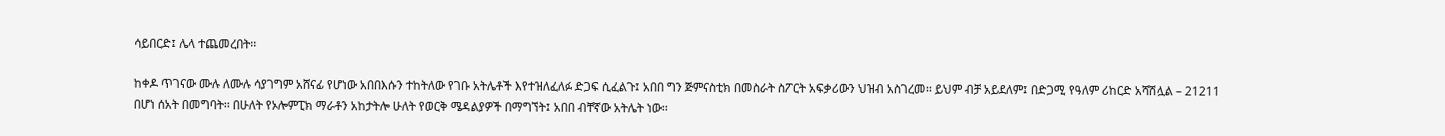ሳይበርድ፤ ሌላ ተጨመረበት፡፡

ከቀዶ ጥገናው ሙሉ ለሙሉ ሳያገግም አሸናፊ የሆነው አበበእሱን ተከትለው የገቡ አትሌቶች እየተዝለፈለፉ ድጋፍ ሲፈልጉ፤ አበበ ግን ጅምናስቲክ በመስራት ስፖርት አፍቃሪውን ህዝብ አስገረመ፡፡ ይህም ብቻ አይደለም፤ በድጋሚ የዓለም ሪከርድ አሻሽሏል – 21211 በሆነ ሰአት በመግባት፡፡ በሁለት የኦሎምፒክ ማራቶን አከታትሎ ሁለት የወርቅ ሜዳልያዎች በማግኘት፤ አበበ ብቸኛው አትሌት ነው፡፡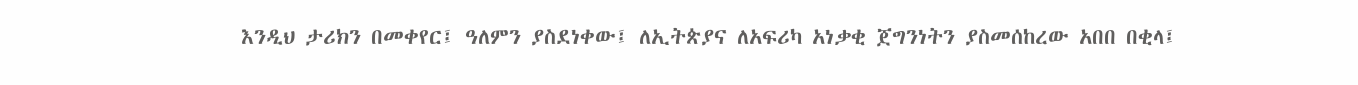እንዲህ ታሪክን በመቀየር፤ ዓለምን ያስደነቀው፤ ለኢትጵያና ለአፍሪካ አነቃቂ ጀግንነትን ያስመሰከረው አበበ በቂላ፤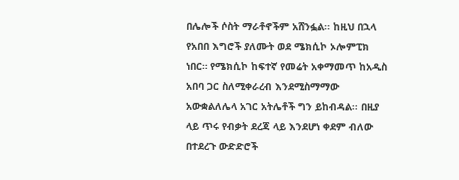በሌሎች ሶስት ማራቶኖችም አሸንፏል፡፡ ከዚህ በኋላ የአበበ እግሮች ያለሙት ወደ ሜክሲኮ ኦሎምፒክ ነበር። የሜክሲኮ ከፍተኛ የመሬት አቀማመጥ ከአዲስ አበባ ጋር ስለሚቀራረብ እንደሚስማማው አውቋልለሌላ አገር አትሌቶች ግን ይከብዳል፡፡ በዚያ ላይ ጥሩ የብቃት ደረጃ ላይ እንደሆነ ቀደም ብለው በተደረጉ ውድድሮች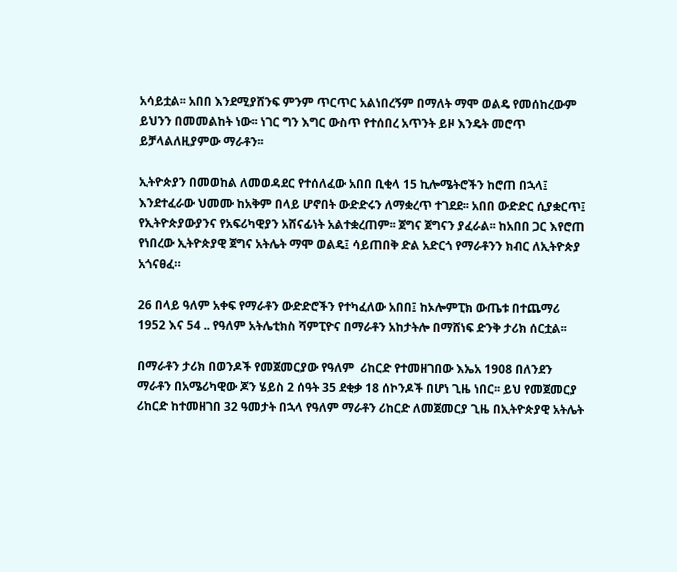አሳይቷል፡፡ አበበ እንደሚያሸንፍ ምንም ጥርጥር አልነበረኝም በማለት ማሞ ወልዴ የመሰከረውም ይህንን በመመልከት ነው፡፡ ነገር ግን እግር ውስጥ የተሰበረ አጥንት ይዞ እንዴት መሮጥ ይቻላልለዚያምው ማራቶን፡፡

ኢትዮጵያን በመወከል ለመወዳደር የተሰለፈው አበበ ቢቂላ 15 ኪሎሜትሮችን ከሮጠ በኋላ፤ እንደተፈራው ህመሙ ከአቅም በላይ ሆኖበት ውድድሩን ለማቋረጥ ተገደደ፡፡ አበበ ውድድር ሲያቋርጥ፤ የኢትዮጵያውያንና የአፍሪካዊያን አሸናፊነት አልተቋረጠም፡፡ ጀግና ጀግናን ያፈራል፡፡ ከአበበ ጋር እየሮጠ የነበረው ኢትዮጵያዊ ጀግና አትሌት ማሞ ወልዴ፤ ሳይጠበቅ ድል አድርጎ የማራቶንን ክብር ለኢትዮጵያ አጎናፀፈ።

26 በላይ ዓለም አቀፍ የማራቶን ውድድሮችን የተካፈለው አበበ፤ ከኦሎምፒክ ውጤቱ በተጨማሪ 1952 እና 54 .. የዓለም አትሌቲክስ ሻምፒዮና በማራቶን አከታትሎ በማሸነፍ ድንቅ ታሪክ ሰርቷል፡፡

በማራቶን ታሪክ በወንዶች የመጀመርያው የዓለም  ሪከርድ የተመዘገበው እኤአ 1908 በለንደን ማራቶን በአሜሪካዊው ጆን ሄይስ 2 ሰዓት 35 ደቂቃ 18 ሰኮንዶች በሆነ ጊዜ ነበር፡፡ ይህ የመጀመርያ ሪከርድ ከተመዘገበ 32 ዓመታት በኋላ የዓለም ማራቶን ሪከርድ ለመጀመርያ ጊዜ በኢትዮጵያዊ አትሌት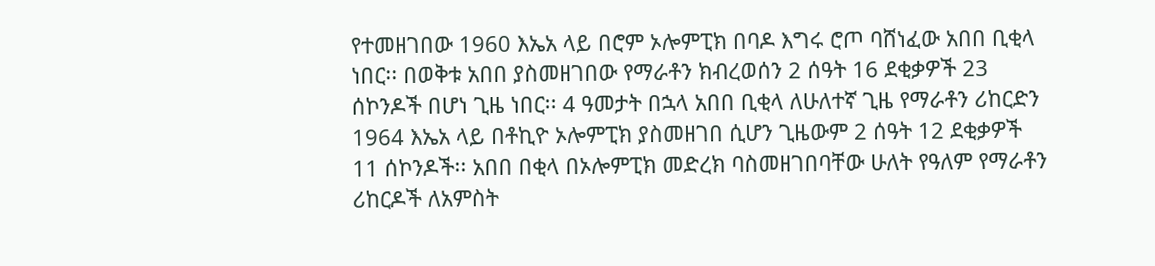የተመዘገበው 1960 እኤአ ላይ በሮም ኦሎምፒክ በባዶ እግሩ ሮጦ ባሸነፈው አበበ ቢቂላ ነበር፡፡ በወቅቱ አበበ ያስመዘገበው የማራቶን ክብረወሰን 2 ሰዓት 16 ደቂቃዎች 23 ሰኮንዶች በሆነ ጊዜ ነበር፡፡ 4 ዓመታት በኋላ አበበ ቢቂላ ለሁለተኛ ጊዜ የማራቶን ሪከርድን 1964 እኤአ ላይ በቶኪዮ ኦሎምፒክ ያስመዘገበ ሲሆን ጊዜውም 2 ሰዓት 12 ደቂቃዎች 11 ሰኮንዶች፡፡ አበበ በቂላ በኦሎምፒክ መድረክ ባስመዘገበባቸው ሁለት የዓለም የማራቶን ሪከርዶች ለአምስት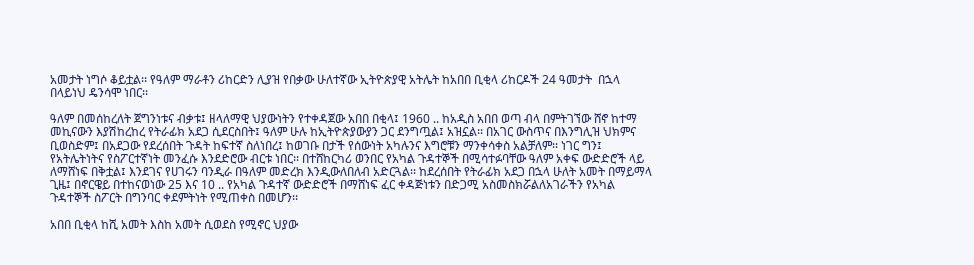አመታት ነግሶ ቆይቷል፡፡ የዓለም ማራቶን ሪከርድን ሊያዝ የበቃው ሁለተኛው ኢትዮጵያዊ አትሌት ከአበበ ቢቂላ ሪከርዶች 24 ዓመታት  በኋላ በላይነህ ዴንሳሞ ነበር፡፡

ዓለም በመሰከረለት ጀግንነቱና ብቃቱ፤ ዘላለማዊ ህያውነትን የተቀዳጀው አበበ በቂላ፤ 1960 .. ከአዲስ አበበ ወጣ ብላ በምትገኘው ሸኖ ከተማ መኪናውን እያሽከረከረ የትራፊክ አደጋ ሲደርስበት፤ ዓለም ሁሉ ከኢትዮጵያውያን ጋር ደንግጧል፤ አዝኗል፡፡ በአገር ውስጥና በእንግሊዝ ህክምና ቢወስድም፤ በአደጋው የደረሰበት ጉዳት ከፍተኛ ስለነበረ፤ ከወገቡ በታች የሰውነት አካሉንና እግሮቹን ማንቀሳቀስ አልቻለም፡፡ ነገር ግን፤ የአትሌትነትና የስፖርተኛነት መንፈሱ እንደድሮው ብርቱ ነበር፡፡ በተሸከርካሪ ወንበር የአካል ጉዳተኞች በሚሳተፉባቸው ዓለም አቀፍ ውድድሮች ላይ ለማሸነፍ በቅቷል፤ እንደገና የሀገሩን ባንዲራ በዓለም መድረክ እንዲውለበለብ አድርጓል፡፡ ከደረሰበት የትራፊክ አደጋ በኋላ ሁለት አመት በማይማላ ጊዜ፤ በኖርዌይ በተከናወነው 25 እና 10 .. የአካል ጉዳተኛ ውድድሮች በማሸነፍ ፈር ቀዳጅነቱን በድጋሚ አስመስክሯልለአገራችን የአካል ጉዳተኞች ስፖርት በግንባር ቀደምትነት የሚጠቀስ በመሆን፡፡

አበበ ቢቂላ ከሺ አመት እስከ አመት ሲወደስ የሚኖር ህያው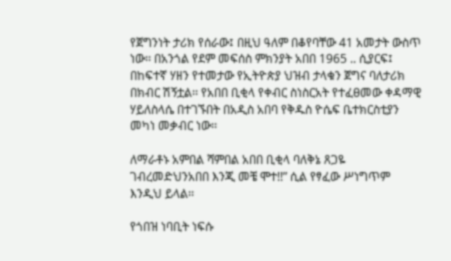የጀግንነት ታሪክ የሰራው፤ በዚህ ዓለም በቆየባቸው 41 አመታት ውስጥ ነው፡፡ በአንጎል የደም መፍሰስ ምክንያት አበበ 1965 .. ሲያርፍ፤ በከፍተኛ ሃዘን የተመታው የኢትዮጵያ ህዝብ ታላቁን ጀግና ባለታሪክ በክብር ሽኝቷል፡፡ የአበበ ቢቂላ የቀብር ስነስርአት የተፈፀመው ቀዳማዊ ሃይለስላሴ በተገኙበት በአዲስ አበባ የቅዱስ ዮሴፍ ቤተክርስቲያን መካነ መቃብር ነው፡፡

ለማራቶኑ አምበል ሻምበል አበበ ቢቂላ ባለቅኔ ጸጋዬ ገብረመድህንአበበ እንጂ መቼ ሞተ!!” ሲል የፃፈው ሥነግጥም  እንዲህ ይላል፡፡

የጎበዝ ነባቢት ነፍሱ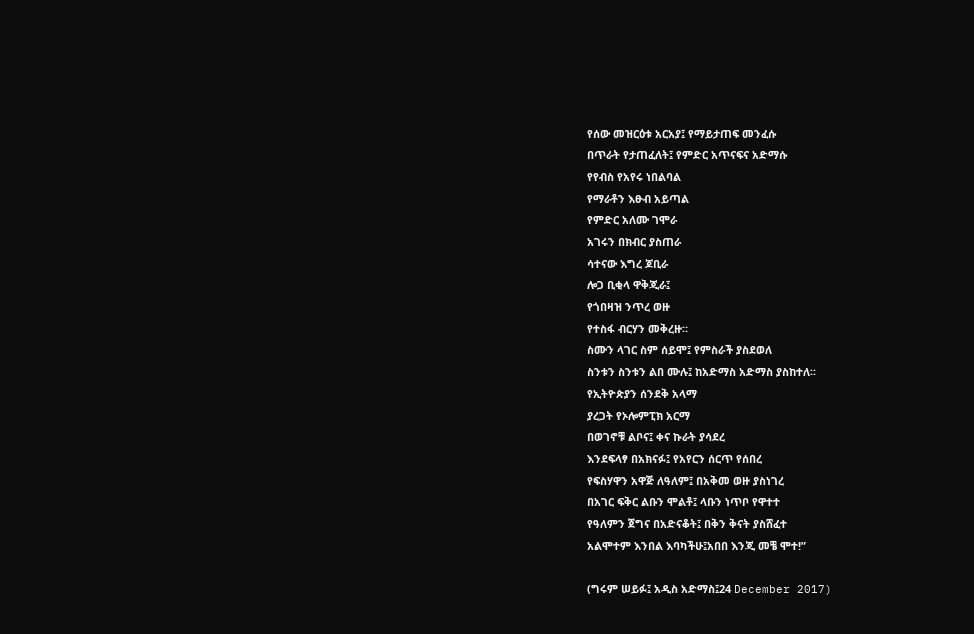የሰው መዝርዕቱ አርአያ፤ የማይታጠፍ መንፈሱ
በጥራት የታጠፈለት፤ የምድር አጥናፍና አድማሱ
የየብስ የአየሩ ነበልባል
የማራቶን እፁብ አይጣል
የምድር አለሙ ገሞራ
አገሩን በክብር ያስጠራ
ሳተናው እግረ ጆቢራ
ሎጋ ቢቂላ ዋቅጂራ፤
የጎበዛዝ ንጥረ ወዙ
የተስፋ ብርሃን መቅረዙ።
ስሙን ላገር ስም ሰይሞ፤ የምስራች ያስደወለ
ስንቱን ስንቱን ልበ ሙሉ፤ ከአድማስ አድማስ ያስከተለ፡፡
የኢትዮጵያን ሰንደቅ አላማ
ያረጋት የኦሎምፒክ አርማ
በወገኖቹ ልቦና፤ ቀና ኩራት ያሳደረ
እንደፍላፃ በአክናፉ፤ የአየርን ሰርጥ የሰበረ
የፍስሃዋን አዋጅ ለዓለም፤ በአቅመ ወዙ ያስነገረ
በአገር ፍቅር ልቡን ሞልቶ፤ ላቡን ነጥቦ የዋተተ
የዓለምን ጀግና በአድናቆት፤ በቅን ቅናት ያስሸፈተ
አልሞተም እንበል እባካችሁ፤አበበ እንጂ መቼ ሞተ!”

(ግሩም ሠይፉ፤ አዲስ አድማስ፤24 December 2017)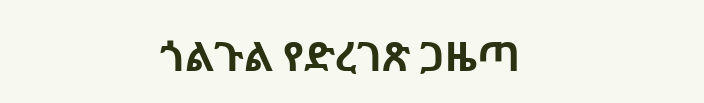ጎልጉል የድረገጽ ጋዜጣ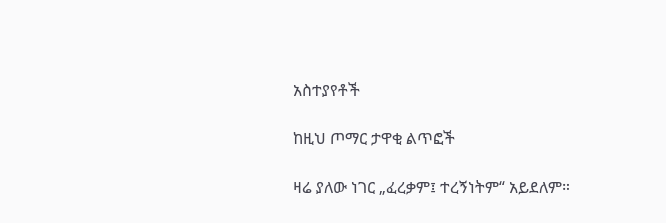አስተያየቶች

ከዚህ ጦማር ታዋቂ ልጥፎች

ዛሬ ያለው ነገር „ፈረቃም፤ ተረኝነትም“ አይደለም።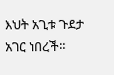እህት አጊቱ ጉደታ አገር ነበረች።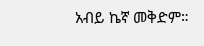አብይ ኬኛ መቅድም።